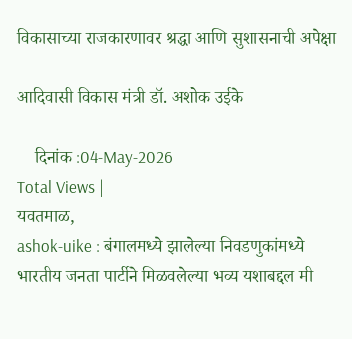विकासाच्या राजकारणावर श्रद्धा आणि सुशासनाची अपेक्षा

आदिवासी विकास मंत्री डॉ. अशोक उईके

    दिनांक :04-May-2026
Total Views |
यवतमाळ,
ashok-uike : बंगालमध्ये झालेल्या निवडणुकांमध्ये भारतीय जनता पार्टीने मिळवलेल्या भव्य यशाबद्दल मी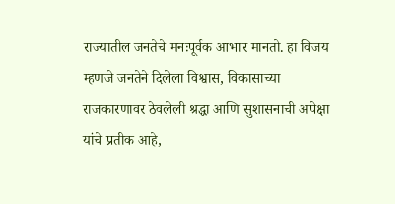राज्यातील जनतेचे मनःपूर्वक आभार मानतो. हा विजय म्हणजे जनतेने दिलेला विश्वास, विकासाच्या राजकारणावर ठेवलेली श्रद्धा आणि सुशासनाची अपेक्षा यांचे प्रतीक आहे,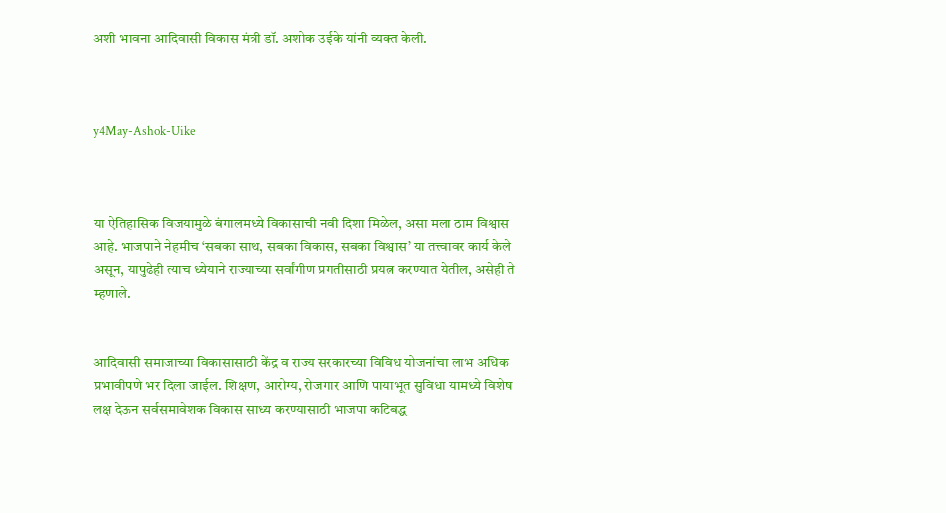अशी भावना आदिवासी विकास मंत्री डॉ. अशोक उईके यांनी व्यक्त केली.



y4May-Ashok-Uike



या ऐतिहासिक विजयामुळे बंगालमध्ये विकासाची नवी दिशा मिळेल, असा मला ठाम विश्वास आहे. भाजपाने नेहमीच ‘सबका साथ, सबका विकास, सबका विश्वास’ या तत्त्वावर कार्य केले असून, यापुढेही त्याच ध्येयाने राज्याच्या सर्वांगीण प्रगतीसाठी प्रयत्न करण्यात येतील, असेही ते म्हणाले.


आदिवासी समाजाच्या विकासासाठी केंद्र व राज्य सरकारच्या विविध योजनांचा लाभ अधिक प्रभावीपणे भर दिला जाईल. शिक्षण, आरोग्य, रोजगार आणि पायाभूत सुविधा यामध्ये विशेष लक्ष देऊन सर्वसमावेशक विकास साध्य करण्यासाठी भाजपा कटिबद्ध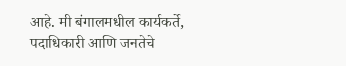आहे. मी बंगालमधील कार्यकर्ते, पदाधिकारी आणि जनतेचे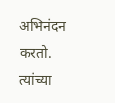अभिनंदन करतो. त्यांच्या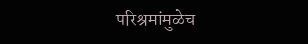परिश्रमांमुळेच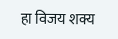हा विजय शक्य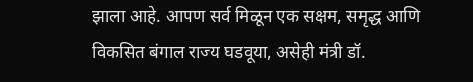झाला आहे. आपण सर्व मिळून एक सक्षम, समृद्ध आणि विकसित बंगाल राज्य घडवूया, असेही मंत्री डॉ.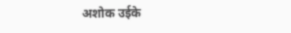अशोक उईके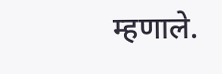म्हणाले.